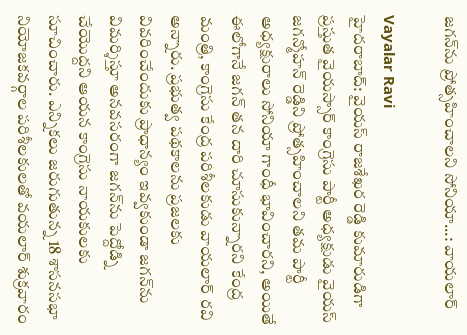జగన్‌ను ప్రోత్సహించాలని సోనియా...: వాయలార్

Vayalar Ravi
హైదరాబాద్: వైయస్ రాజశేఖర రెడ్డి కుమారుడిగా ప్రస్తుత వైయస్సార్ కాంగ్రెసు పార్టీ అధ్యక్షుడు వైయస్ జగన్మోహన్ రెడ్డిని ప్రోత్సహించాలని తమ పార్టీ అధ్యక్షురాలు సోనియా గాంధీ భావించారని, అయితే ఈలోగానే జగన్ తన దారి చూసుకున్నారని కేంద్ర మంత్రి, కాంగ్రెసు కేంద్ర పరిశీలకుడు వాయలార్ రవి అన్నారు. ప్రభుత్వ పథకాలను ప్రజలకు వివరించేందుకు ప్రాధాన్యం ఇవ్వకుండా జగన్‌ను విమర్శిస్తూ అనవసరంగా జగన్‌ను పెద్దోడ్ని చేయొద్దని ఆయన కాంగ్రెసు నాయకులకు సూచించారు. ఎన్నికలు జరుగుతున్న 18 శాసనసభా నియోజకవర్గాల పరిశీలకులతో వయలార్ శుక్రవారం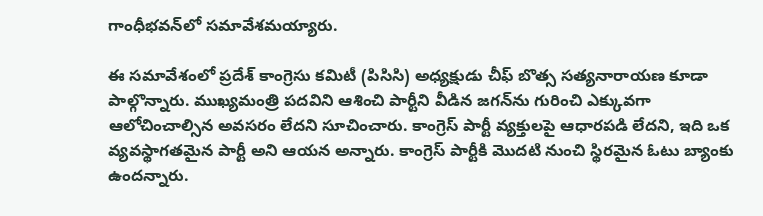గాంధీభవన్‌లో సమావేశమయ్యారు.

ఈ సమావేశంలో ప్రదేశ్ కాంగ్రెసు కమిటీ (పిసిసి) అధ్యక్షుడు చీఫ్ బొత్స సత్యనారాయణ కూడా పాల్గొన్నారు. ముఖ్యమంత్రి పదవిని ఆశించి పార్టీని వీడిన జగన్‌ను గురించి ఎక్కువగా ఆలోచించాల్సిన అవసరం లేదని సూచించారు. కాంగ్రెస్ పార్టీ వ్యక్తులపై ఆధారపడి లేదని, ఇది ఒక వ్యవస్థాగతమైన పార్టీ అని ఆయన అన్నారు. కాంగ్రెస్ పార్టీకి మొదటి నుంచి స్థిరమైన ఓటు బ్యాంకు ఉందన్నారు.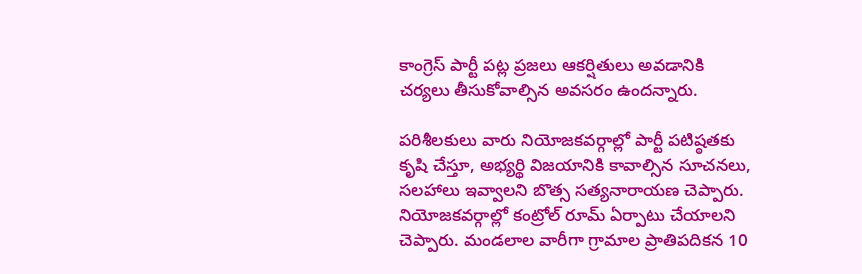కాంగ్రెస్ పార్టీ పట్ల ప్రజలు ఆకర్షితులు అవడానికి చర్యలు తీసుకోవాల్సిన అవసరం ఉందన్నారు.

పరిశీలకులు వారు నియోజకవర్గాల్లో పార్టీ పటిష్ఠతకు కృషి చేస్తూ, అభ్యర్థి విజయానికి కావాల్సిన సూచనలు, సలహాలు ఇవ్వాలని బొత్స సత్యనారాయణ చెప్పారు. నియోజకవర్గాల్లో కంట్రోల్ రూమ్ ఏర్పాటు చేయాలని చెప్పారు. మండలాల వారీగా గ్రామాల ప్రాతిపదికన 10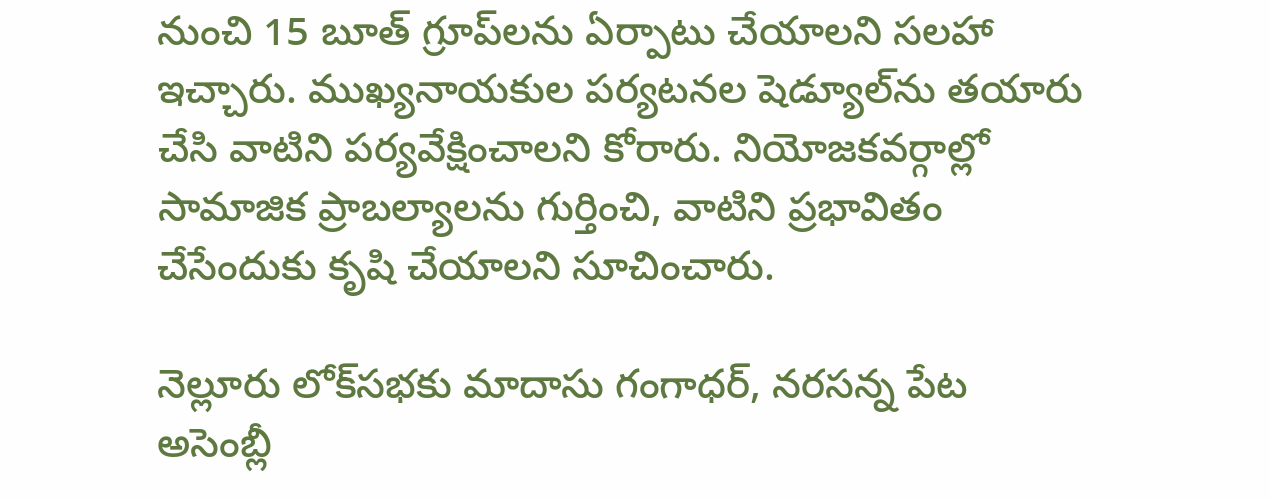నుంచి 15 బూత్ గ్రూప్‌లను ఏర్పాటు చేయాలని సలహా ఇచ్చారు. ముఖ్యనాయకుల పర్యటనల షెడ్యూల్‌ను తయారు చేసి వాటిని పర్యవేక్షించాలని కోరారు. నియోజకవర్గాల్లో సామాజిక ప్రాబల్యాలను గుర్తించి, వాటిని ప్రభావితం చేసేందుకు కృషి చేయాలని సూచించారు.

నెల్లూరు లోక్‌సభకు మాదాసు గంగాధర్, నరసన్న పేట అసెంబ్లీ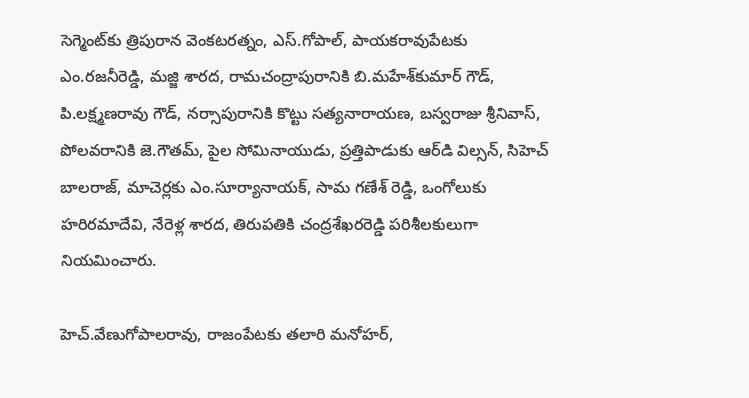సెగ్మెంట్‌కు త్రిపురాన వెంకటరత్నం, ఎస్.గోపాల్, పాయకరావుపేటకు ఎం.రజనీరెడ్డి, మజ్జి శారద, రామచంద్రాపురానికి బి.మహేశ్‌కుమార్ గౌడ్, పి.లక్ష్మణరావు గౌడ్, నర్సాపురానికి కొట్టు సత్యనారాయణ, బస్వరాజు శ్రీనివాస్, పోలవరానికి జె.గౌతమ్, పైల సోమినాయుడు, ప్రత్తిపాడుకు ఆర్‌డి విల్సన్, సిహెచ్ బాలరాజ్, మాచెర్లకు ఎం.సూర్యానాయక్, సామ గణేశ్ రెడ్డి, ఒంగోలుకు హరిరమాదేవి, నేరెళ్ల శారద, తిరుపతికి చంద్రశేఖరరెడ్డి పరిశీలకులుగా నియమించారు.

హెచ్.వేణుగోపాలరావు, రాజంపేటకు తలారి మనోహర్,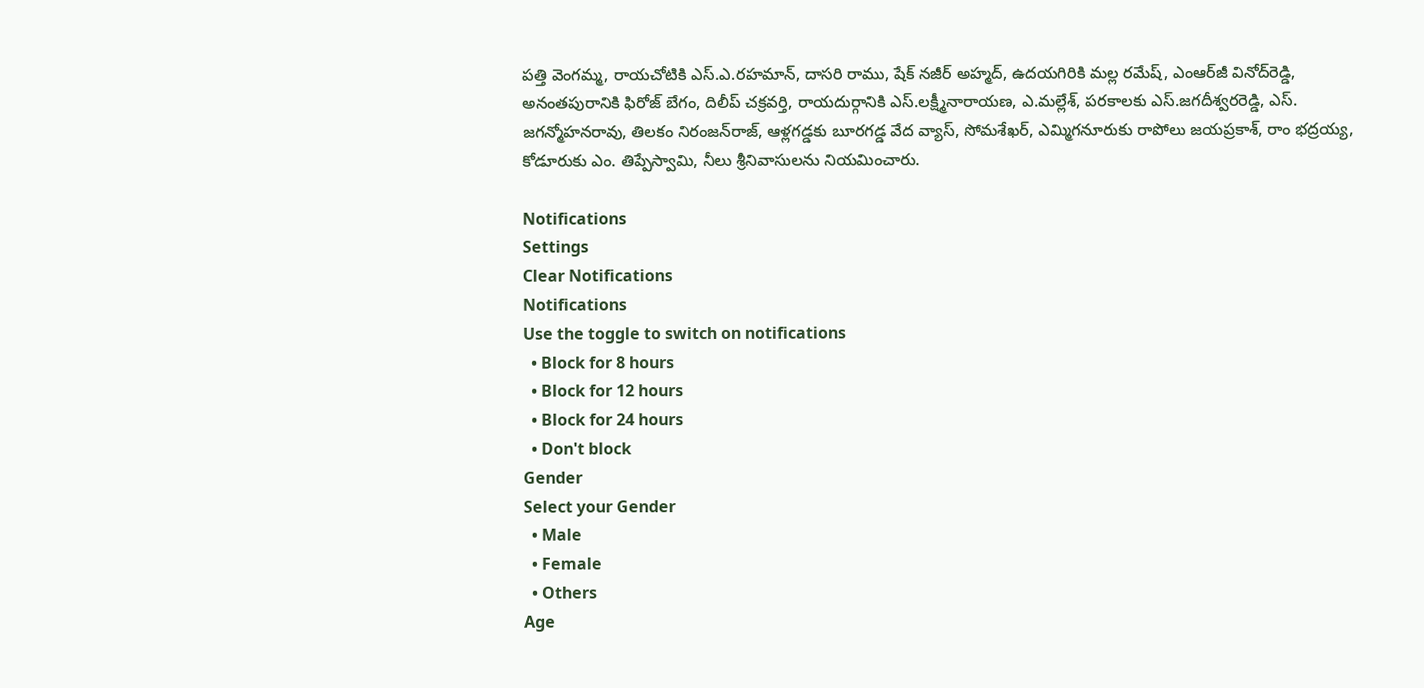పత్తి వెంగమ్మ, రాయచోటికి ఎస్.ఎ.రహమాన్, దాసరి రాము, షేక్ నజీర్ అహ్మద్, ఉదయగిరికి మల్ల రమేష్, ఎంఆర్‌జీ వినోద్‌రెడ్డి, అనంతపురానికి ఫిరోజ్ బేగం, దిలీప్ చక్రవర్తి, రాయదుర్గానికి ఎస్.లక్ష్మీనారాయణ, ఎ.మల్లేశ్, పరకాలకు ఎస్.జగదీశ్వరరెడ్డి, ఎస్. జగన్మోహనరావు, తిలకం నిరంజన్‌రాజ్, ఆళ్లగడ్డకు బూరగడ్డ వేద వ్యాస్, సోమశేఖర్, ఎమ్మిగనూరుకు రాపోలు జయప్రకాశ్, రాం భద్రయ్య, కోడూరుకు ఎం. తిప్పేస్వామి, నీలు శ్రీనివాసులను నియమించారు.

Notifications
Settings
Clear Notifications
Notifications
Use the toggle to switch on notifications
  • Block for 8 hours
  • Block for 12 hours
  • Block for 24 hours
  • Don't block
Gender
Select your Gender
  • Male
  • Female
  • Others
Age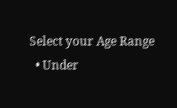Select your Age Range
  • Under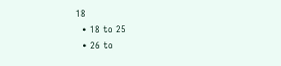18
  • 18 to 25
  • 26 to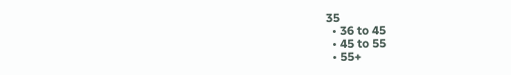35
  • 36 to 45
  • 45 to 55
  • 55+